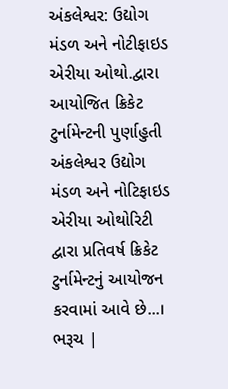અંકલેશ્વર: ઉદ્યોગ મંડળ અને નોટીફાઇડ એરીયા ઓથો.દ્વારા આયોજિત ક્રિકેટ ટુર્નામેન્ટની પુર્ણાહુતી
અંકલેશ્વર ઉદ્યોગ મંડળ અને નોટિફાઇડ એરીયા ઓથોરિટી દ્વારા પ્રતિવર્ષ ક્રિકેટ ટુર્નામેન્ટનું આયોજન કરવામાં આવે છે...। ભરૂચ |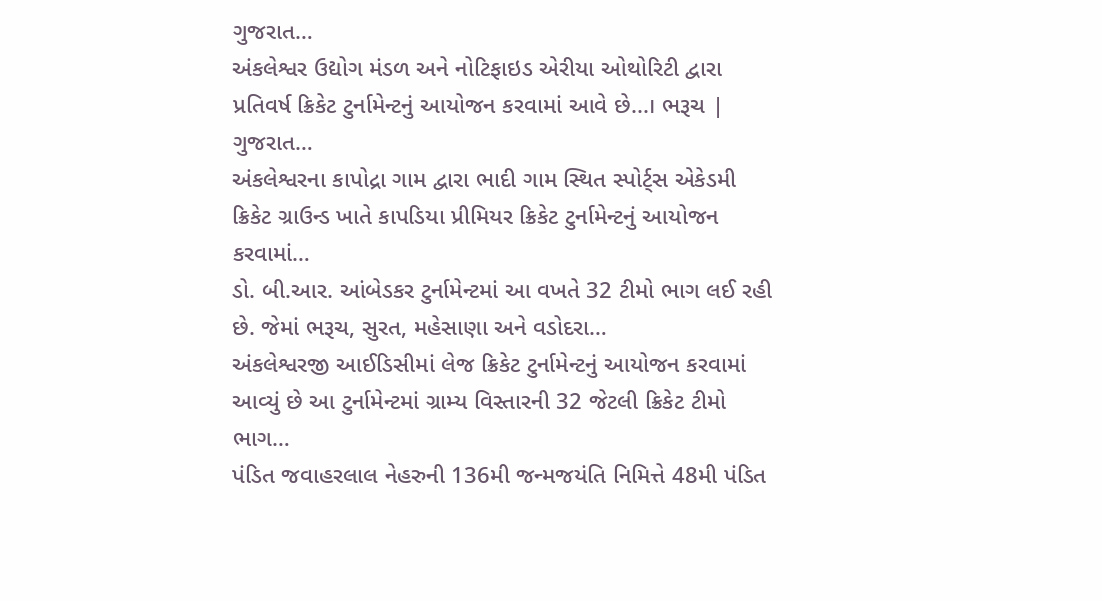ગુજરાત…
અંકલેશ્વર ઉદ્યોગ મંડળ અને નોટિફાઇડ એરીયા ઓથોરિટી દ્વારા પ્રતિવર્ષ ક્રિકેટ ટુર્નામેન્ટનું આયોજન કરવામાં આવે છે...। ભરૂચ | ગુજરાત…
અંકલેશ્વરના કાપોદ્રા ગામ દ્વારા ભાદી ગામ સ્થિત સ્પોર્ટ્સ એકેડમી ક્રિકેટ ગ્રાઉન્ડ ખાતે કાપડિયા પ્રીમિયર ક્રિકેટ ટુર્નામેન્ટનું આયોજન કરવામાં…
ડો. બી.આર. આંબેડકર ટુર્નામેન્ટમાં આ વખતે 32 ટીમો ભાગ લઈ રહી છે. જેમાં ભરૂચ, સુરત, મહેસાણા અને વડોદરા…
અંકલેશ્વરજી આઈડિસીમાં લેજ ક્રિકેટ ટુર્નામેન્ટનું આયોજન કરવામાં આવ્યું છે આ ટુર્નામેન્ટમાં ગ્રામ્ય વિસ્તારની 32 જેટલી ક્રિકેટ ટીમો ભાગ…
પંડિત જવાહરલાલ નેહરુની 136મી જન્મજયંતિ નિમિત્તે 48મી પંડિત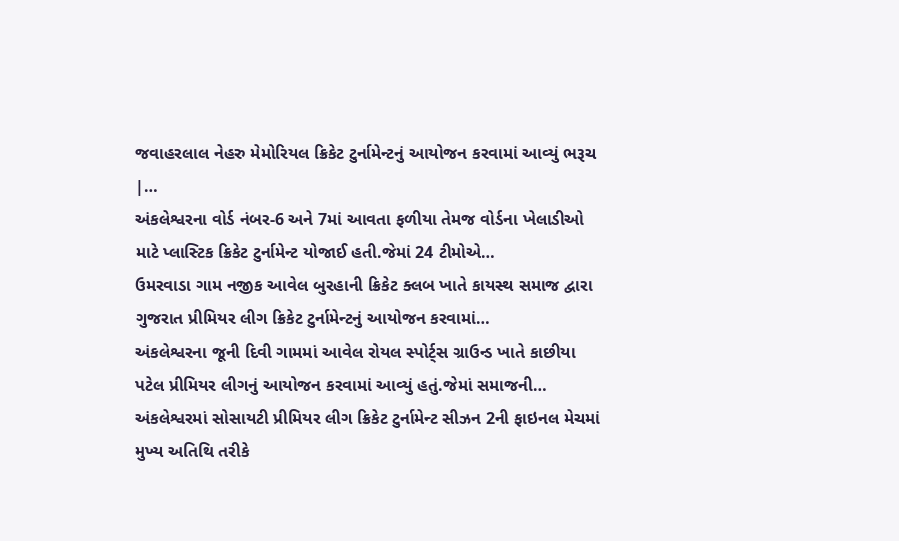જવાહરલાલ નેહરુ મેમોરિયલ ક્રિકેટ ટુર્નામેન્ટનું આયોજન કરવામાં આવ્યું ભરૂચ |…
અંકલેશ્વરના વોર્ડ નંબર-6 અને 7માં આવતા ફળીયા તેમજ વોર્ડના ખેલાડીઓ માટે પ્લાસ્ટિક ક્રિકેટ ટુર્નામેન્ટ યોજાઈ હતી.જેમાં 24 ટીમોએ…
ઉમરવાડા ગામ નજીક આવેલ બુરહાની ક્રિકેટ ક્લબ ખાતે કાયસ્થ સમાજ દ્વારા ગુજરાત પ્રીમિયર લીગ ક્રિકેટ ટુર્નામેન્ટનું આયોજન કરવામાં…
અંકલેશ્વરના જૂની દિવી ગામમાં આવેલ રોયલ સ્પોર્ટ્સ ગ્રાઉન્ડ ખાતે કાછીયા પટેલ પ્રીમિયર લીગનું આયોજન કરવામાં આવ્યું હતું.જેમાં સમાજની…
અંકલેશ્વરમાં સોસાયટી પ્રીમિયર લીગ ક્રિકેટ ટુર્નામેન્ટ સીઝન 2ની ફાઇનલ મેચમાં મુખ્ય અતિથિ તરીકે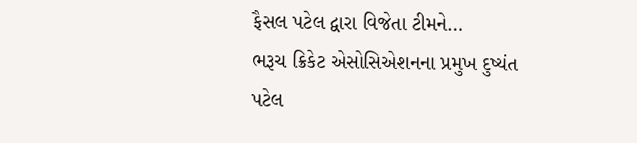ફૈસલ પટેલ દ્વારા વિજેતા ટીમને…
ભરૂચ ક્રિકેટ એસોસિએશનના પ્રમુખ દુષ્યંત પટેલ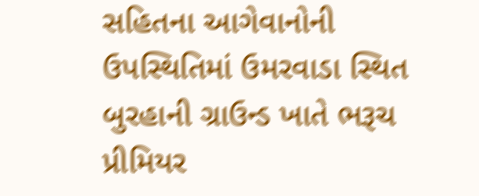સહિતના આગેવાનોની ઉપસ્થિતિમાં ઉમરવાડા સ્થિત બુરહાની ગ્રાઉન્ડ ખાતે ભરૂચ પ્રીમિયર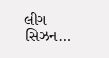લીગ સિઝન…